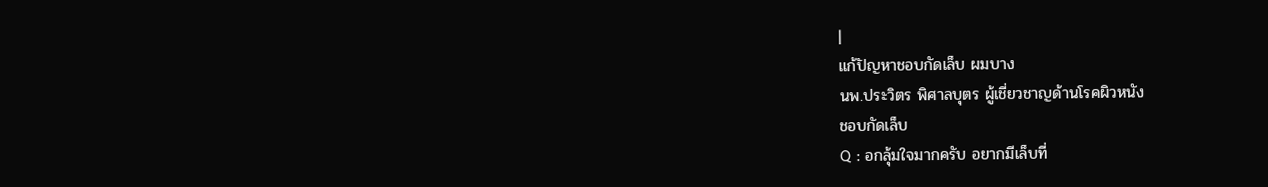|
แก้ปัญหาชอบกัดเล็บ ผมบาง
นพ.ประวิตร พิศาลบุตร ผู้เชี่ยวชาญด้านโรคผิวหนัง
ชอบกัดเล็บ
Q : อกลุ้มใจมากครับ อยากมีเล็บที่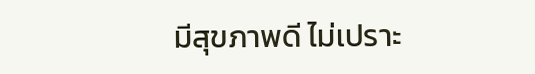มีสุขภาพดี ไม่เปราะ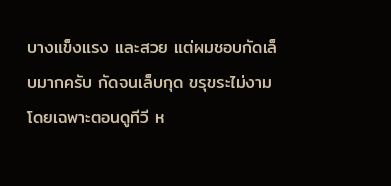บางแข็งแรง และสวย แต่ผมชอบกัดเล็บมากครับ กัดจนเล็บกุด ขรุขระไม่งาม โดยเฉพาะตอนดูทีวี ห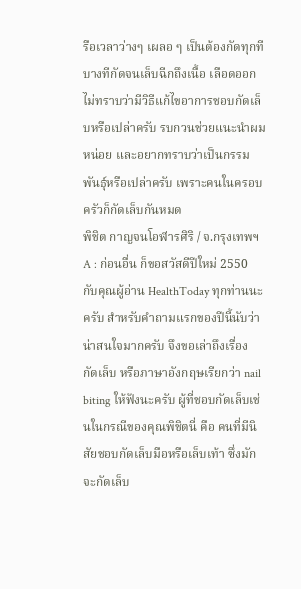รือเวลาว่างๆ เผลอ ๆ เป็นต้องกัดทุกที บางทีกัดจนเล็บฉีกถึงเนื้อ เลือดออก ไม่ทราบว่ามีวิธีแก้ไขอาการชอบกัดเล็บหรือเปล่าครับ รบกวนช่วยแนะนำผมหน่อย และอยากทราบว่าเป็นกรรมพันธุ์หรือเปล่าครับ เพราะคนในครอบครัวก็กัดเล็บกันหมด
พิชิต กาญจนโอฬารศิริ / จ.กรุงเทพฯ
A : ก่อนอื่น ก็ขอสวัสดีปีใหม่ 2550 กับคุณผู้อ่าน HealthToday ทุกท่านนะครับ สำหรับคำถามแรกของปีนี้นับว่าน่าสนใจมากครับ จึงขอเล่าถึงเรื่อง กัดเล็บ หรือภาษาอังกฤษเรียกว่า nail biting ให้ฟังนะครับ ผู้ที่ชอบกัดเล็บเช่นในกรณีของคุณพิชิตนี่ คือ คนที่มีนิสัยชอบกัดเล็บมือหรือเล็บเท้า ซึ่งมักจะกัดเล็บ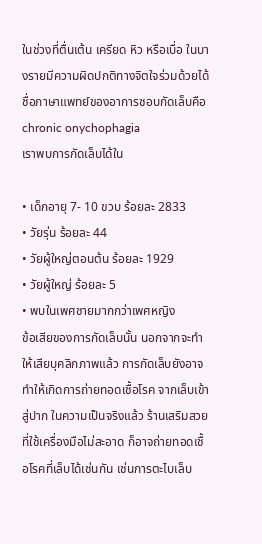ในช่วงที่ตื่นเต้น เครียด หิว หรือเบื่อ ในบางรายมีความผิดปกติทางจิตใจร่วมด้วยได้ ชื่อภาษาแพทย์ของอาการชอบกัดเล็บคือ chronic onychophagia
เราพบการกัดเล็บได้ใน

• เด็กอายุ 7- 10 ขวบ ร้อยละ 2833
• วัยรุ่น ร้อยละ 44
• วัยผู้ใหญ่ตอนต้น ร้อยละ 1929
• วัยผู้ใหญ่ ร้อยละ 5
• พบในเพศชายมากกว่าเพศหญิง
ข้อเสียของการกัดเล็บนั้น นอกจากจะทำให้เสียบุคลิกภาพแล้ว การกัดเล็บยังอาจทำให้เกิดการถ่ายทอดเชื้อโรค จากเล็บเข้าสู่ปาก ในความเป็นจริงแล้ว ร้านเสริมสวยที่ใช้เครื่องมือไม่สะอาด ก็อาจถ่ายทอดเชื้อโรคที่เล็บได้เช่นกัน เช่นการตะไบเล็บ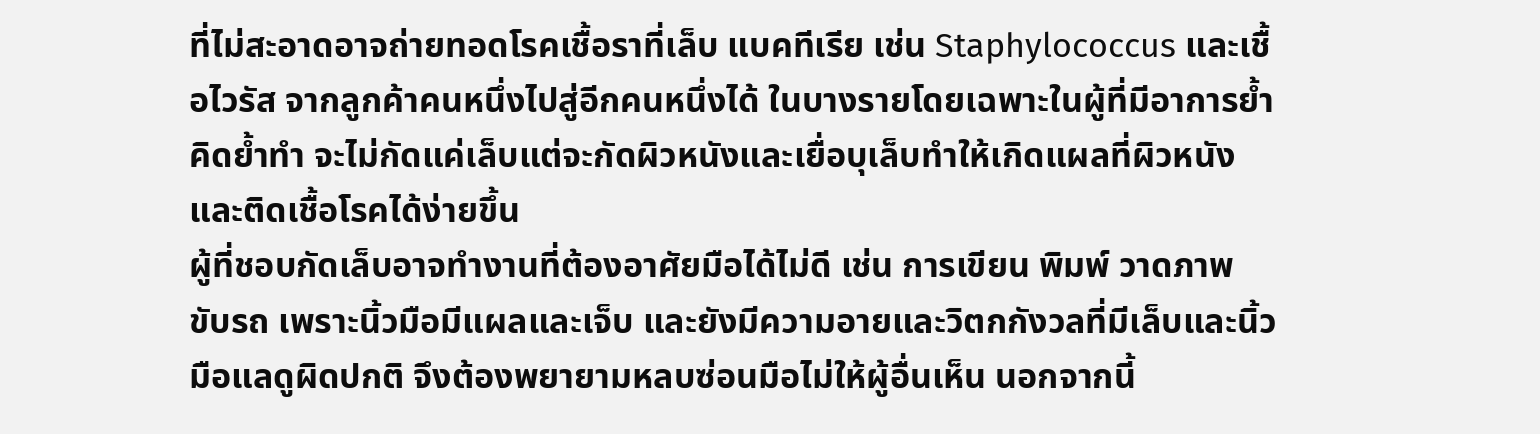ที่ไม่สะอาดอาจถ่ายทอดโรคเชื้อราที่เล็บ แบคทีเรีย เช่น Staphylococcus และเชื้อไวรัส จากลูกค้าคนหนึ่งไปสู่อีกคนหนึ่งได้ ในบางรายโดยเฉพาะในผู้ที่มีอาการย้ำคิดย้ำทำ จะไม่กัดแค่เล็บแต่จะกัดผิวหนังและเยื่อบุเล็บทำให้เกิดแผลที่ผิวหนังและติดเชื้อโรคได้ง่ายขึ้น
ผู้ที่ชอบกัดเล็บอาจทำงานที่ต้องอาศัยมือได้ไม่ดี เช่น การเขียน พิมพ์ วาดภาพ ขับรถ เพราะนิ้วมือมีแผลและเจ็บ และยังมีความอายและวิตกกังวลที่มีเล็บและนิ้วมือแลดูผิดปกติ จึงต้องพยายามหลบซ่อนมือไม่ให้ผู้อื่นเห็น นอกจากนี้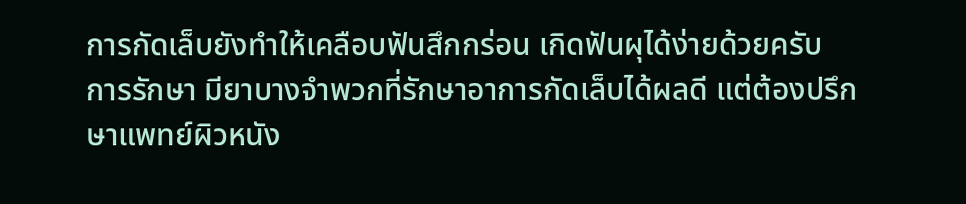การกัดเล็บยังทำให้เคลือบฟันสึกกร่อน เกิดฟันผุได้ง่ายด้วยครับ
การรักษา มียาบางจำพวกที่รักษาอาการกัดเล็บได้ผลดี แต่ต้องปรึกษาแพทย์ผิวหนัง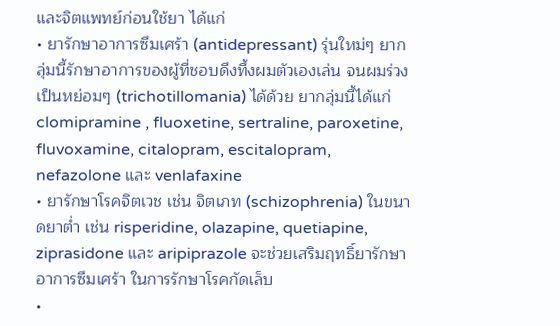และจิตแพทย์ก่อนใช้ยา ได้แก่
• ยารักษาอาการซึมเศร้า (antidepressant) รุ่นใหม่ๆ ยากลุ่มนี้รักษาอาการของผู้ที่ชอบดึงทึ้งผมตัวเองเล่น จนผมร่วงเป็นหย่อมๆ (trichotillomania) ได้ด้วย ยากลุ่มนี้ได้แก่ clomipramine , fluoxetine, sertraline, paroxetine, fluvoxamine, citalopram, escitalopram, nefazolone และ venlafaxine
• ยารักษาโรคจิตเวช เช่น จิตเภท (schizophrenia) ในขนาดยาต่ำ เช่น risperidine, olazapine, quetiapine, ziprasidone และ aripiprazole จะช่วยเสริมฤทธิ์ยารักษาอาการซึมเศร้า ในการรักษาโรคกัดเล็บ
•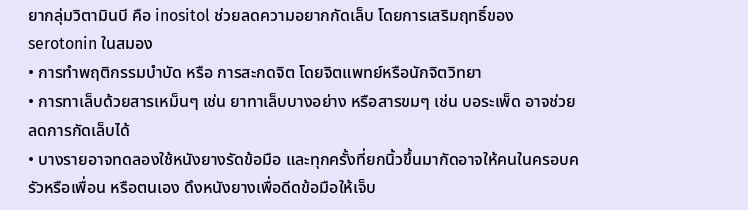ยากลุ่มวิตามินบี คือ inositol ช่วยลดความอยากกัดเล็บ โดยการเสริมฤทธิ์ของ serotonin ในสมอง
• การทำพฤติกรรมบำบัด หรือ การสะกดจิต โดยจิตแพทย์หรือนักจิตวิทยา
• การทาเล็บด้วยสารเหม็นๆ เช่น ยาทาเล็บบางอย่าง หรือสารขมๆ เช่น บอระเพ็ด อาจช่วยลดการกัดเล็บได้
• บางรายอาจทดลองใช้หนังยางรัดข้อมือ และทุกครั้งที่ยกนิ้วขึ้นมากัดอาจให้คนในครอบครัวหรือเพื่อน หรือตนเอง ดึงหนังยางเพื่อดีดข้อมือให้เจ็บ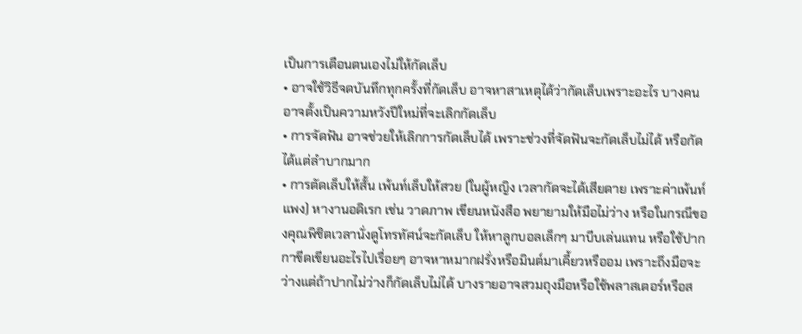เป็นการเตือนตนเองไม่ให้กัดเล็บ
• อาจใช้วิธีจดบันทึกทุกครั้งที่กัดเล็บ อาจหาสาเหตุได้ว่ากัดเล็บเพราะอะไร บางคนอาจตั้งเป็นความหวังปีใหม่ที่จะเลิกกัดเล็บ
• การจัดฟัน อาจช่วยให้เลิกการกัดเล็บได้ เพราะช่วงที่จัดฟันจะกัดเล็บไม่ได้ หรือกัดได้แต่ลำบากมาก
• การตัดเล็บให้สั้น เพ้นท์เล็บให้สวย (ในผู้หญิง เวลากัดจะได้เสียดาย เพราะค่าเพ้นท์แพง) หางานอดิเรก เช่น วาดภาพ เขียนหนังสือ พยายามให้มือไม่ว่าง หรือในกรณีของคุณพิชิตเวลานั่งดูโทรทัศน์จะกัดเล็บ ให้หาลูกบอลเล็กๆ มาบีบเล่นแทน หรือใช้ปากกาขีดเขียนอะไรไปเรื่อยๆ อาจหาหมากฝรั่งหรือมินต์มาเคี้ยวหรืออม เพราะถึงมือจะว่างแต่ถ้าปากไม่ว่างก็กัดเล็บไม่ได้ บางรายอาจสวมถุงมือหรือใช้พลาสเตอร์หรือส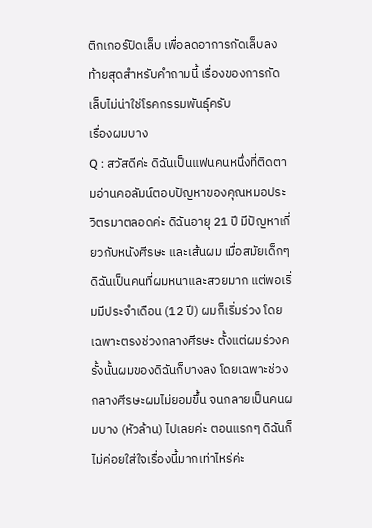ติกเกอร์ปิดเล็บ เพื่อลดอาการกัดเล็บลง
ท้ายสุดสำหรับคำถามนี้ เรื่องของการกัดเล็บไม่น่าใช่โรคกรรมพันธุ์ครับ
เรื่องผมบาง
Q : สวัสดีค่ะ ดิฉันเป็นแฟนคนหนึ่งที่ติดตามอ่านคอลัมน์ตอบปัญหาของคุณหมอประวิตรมาตลอดค่ะ ดิฉันอายุ 21 ปี มีปัญหาเกี่ยวกับหนังศีรษะ และเส้นผม เมื่อสมัยเด็กๆ ดิฉันเป็นคนที่ผมหนาและสวยมาก แต่พอเริ่มมีประจำเดือน (12 ปี) ผมก็เริ่มร่วง โดยเฉพาะตรงช่วงกลางศีรษะ ตั้งแต่ผมร่วงครั้งนั้นผมของดิฉันก็บางลง โดยเฉพาะช่วงกลางศีรษะผมไม่ยอมขึ้น จนกลายเป็นคนผมบาง (หัวล้าน) ไปเลยค่ะ ตอนแรกๆ ดิฉันก็ไม่ค่อยใส่ใจเรื่องนี้มากเท่าไหร่ค่ะ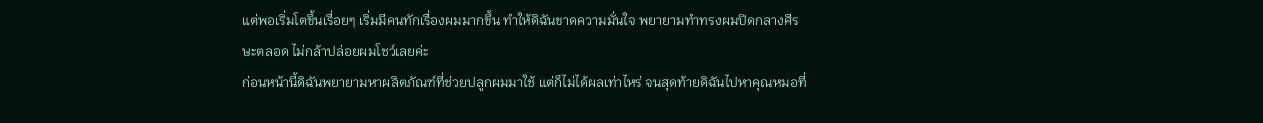แต่พอเริ่มโตขึ้นเรื่อยๆ เริ่มมีคนทักเรื่องผมมากขึ้น ทำให้ดิฉันขาดความมั่นใจ พยายามทำทรงผมปิดกลางศีรษะตลอด ไม่กล้าปล่อยผมโชว์เลยค่ะ
ก่อนหน้านี้ดิฉันพยายามหาผลิตภัณฑ์ที่ช่วยปลูกผมมาใช้ แต่ก็ไม่ได้ผลเท่าไหร่ จนสุดท้ายดิฉันไปหาคุณหมอที่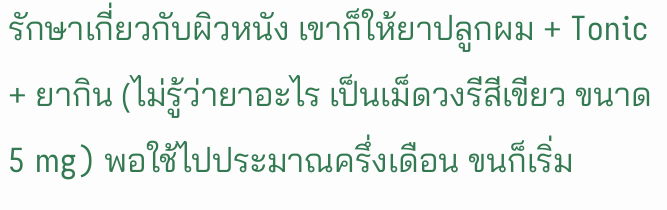รักษาเกี่ยวกับผิวหนัง เขาก็ให้ยาปลูกผม + Tonic + ยากิน (ไม่รู้ว่ายาอะไร เป็นเม็ดวงรีสีเขียว ขนาด 5 mg) พอใช้ไปประมาณครึ่งเดือน ขนก็เริ่ม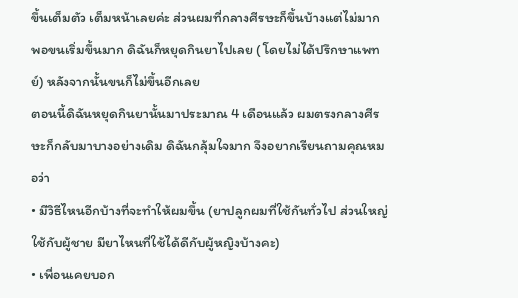ขึ้นเต็มตัว เต็มหน้าเลยค่ะ ส่วนผมที่กลางศีรษะก็ขึ้นบ้างแต่ไม่มาก พอขนเริ่มขึ้นมาก ดิฉันก็หยุดกินยาไปเลย ( โดยไม่ได้ปรึกษาแพทย์) หลังจากนั้นขนก็ไม่ขึ้นอีกเลย
ตอนนี้ดิฉันหยุดกินยานั้นมาประมาณ 4 เดือนแล้ว ผมตรงกลางศีรษะก็กลับมาบางอย่างเดิม ดิฉันกลุ้มใจมาก จึงอยากเรียนถามคุณหมอว่า
• มีวิธีไหนอีกบ้างที่จะทำให้ผมขึ้น (ยาปลูกผมที่ใช้กันทั่วไป ส่วนใหญ่ใช้กับผู้ชาย มียาไหนที่ใช้ได้ดีกับผู้หญิงบ้างคะ)
• เพื่อนเคยบอก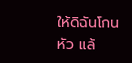ให้ดิฉันโกนหัว แล้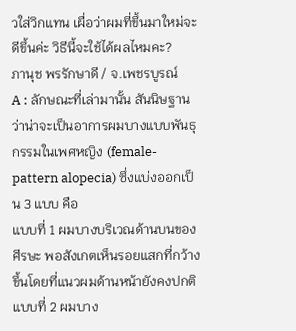วใส่วิกแทน เผื่อว่าผมที่ขึ้นมาใหม่จะดีขึ้นค่ะ วิธีนี้จะใช้ได้ผลไหมคะ?
ภานุช พรรักษาดี / จ.เพชรบูรณ์
A : ลักษณะที่เล่ามานั้น สันนิษฐานว่าน่าจะเป็นอาการผมบางแบบพันธุกรรมในเพศหญิง (female-pattern alopecia) ซึ่งแบ่งออกเป็น 3 แบบ คือ
แบบที่ 1 ผมบางบริเวณด้านบนของศีรษะ พอสังเกตเห็นรอยแสกที่กว้างขึ้นโดยที่แนวผมด้านหน้ายังคงปกติ
แบบที่ 2 ผมบาง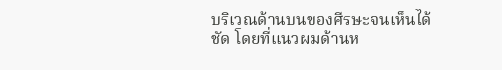บริเวณด้านบนของศีรษะจนเห็นได้ชัด โดยที่แนวผมด้านห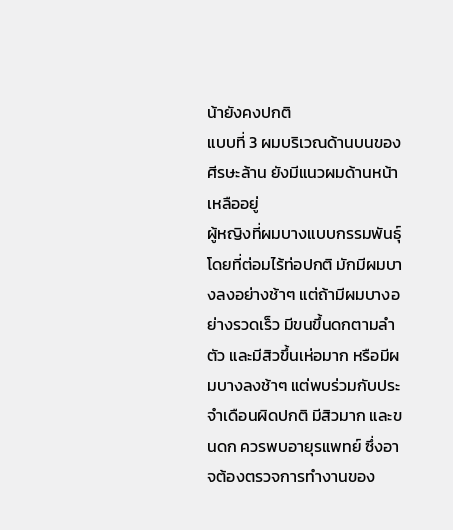น้ายังคงปกติ
แบบที่ 3 ผมบริเวณด้านบนของศีรษะล้าน ยังมีแนวผมด้านหน้าเหลืออยู่
ผู้หญิงที่ผมบางแบบกรรมพันธุ์โดยที่ต่อมไร้ท่อปกติ มักมีผมบางลงอย่างช้าๆ แต่ถ้ามีผมบางอย่างรวดเร็ว มีขนขึ้นดกตามลำตัว และมีสิวขึ้นเห่อมาก หรือมีผมบางลงช้าๆ แต่พบร่วมกับประจำเดือนผิดปกติ มีสิวมาก และขนดก ควรพบอายุรแพทย์ ซึ่งอาจต้องตรวจการทำงานของ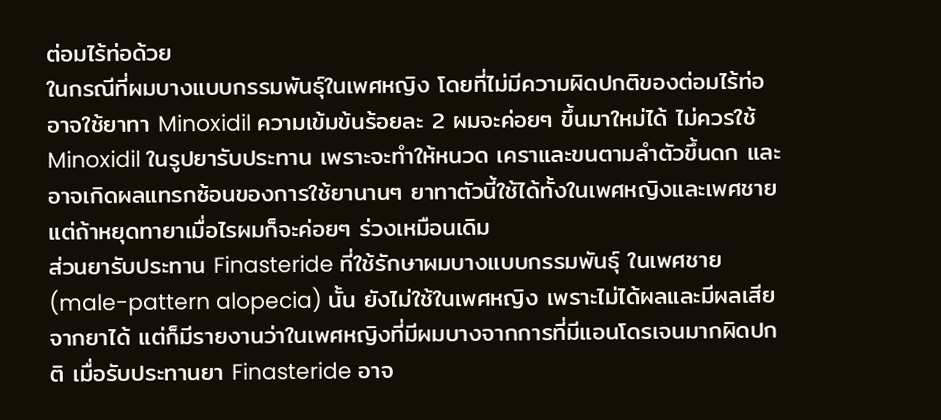ต่อมไร้ท่อด้วย
ในกรณีที่ผมบางแบบกรรมพันธุ์ในเพศหญิง โดยที่ไม่มีความผิดปกติของต่อมไร้ท่อ อาจใช้ยาทา Minoxidil ความเข้มข้นร้อยละ 2 ผมจะค่อยๆ ขึ้นมาใหม่ได้ ไม่ควรใช้ Minoxidil ในรูปยารับประทาน เพราะจะทำให้หนวด เคราและขนตามลำตัวขึ้นดก และอาจเกิดผลแทรกซ้อนของการใช้ยานานๆ ยาทาตัวนี้ใช้ได้ทั้งในเพศหญิงและเพศชาย แต่ถ้าหยุดทายาเมื่อไรผมก็จะค่อยๆ ร่วงเหมือนเดิม
ส่วนยารับประทาน Finasteride ที่ใช้รักษาผมบางแบบกรรมพันธุ์ ในเพศชาย (male-pattern alopecia) นั้น ยังไม่ใช้ในเพศหญิง เพราะไม่ได้ผลและมีผลเสียจากยาได้ แต่ก็มีรายงานว่าในเพศหญิงที่มีผมบางจากการที่มีแอนโดรเจนมากผิดปกติ เมื่อรับประทานยา Finasteride อาจ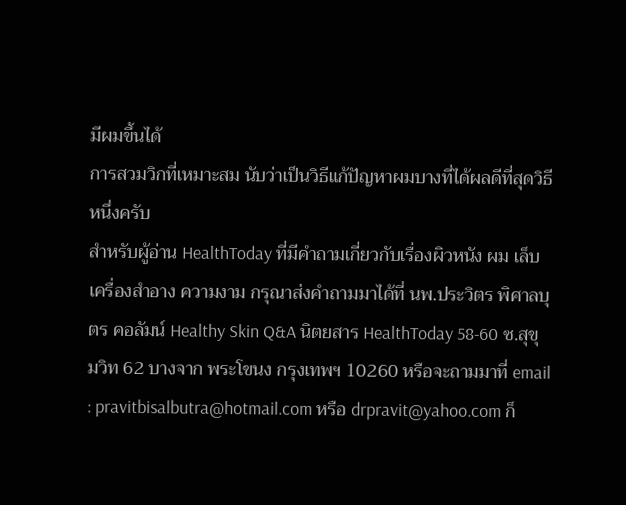มีผมขึ้นได้
การสวมวิกที่เหมาะสม นับว่าเป็นวิธีแก้ปัญหาผมบางที่ได้ผลดีที่สุดวิธีหนึ่งครับ
สำหรับผู้อ่าน HealthToday ที่มีคำถามเกี่ยวกับเรื่องผิวหนัง ผม เล็บ เครื่องสำอาง ความงาม กรุณาส่งคำถามมาได้ที่ นพ.ประวิตร พิศาลบุตร คอลัมน์ Healthy Skin Q&A นิตยสาร HealthToday 58-60 ซ.สุขุมวิท 62 บางจาก พระโขนง กรุงเทพฯ 10260 หรือจะถามมาที่ email : pravitbisalbutra@hotmail.com หรือ drpravit@yahoo.com ก็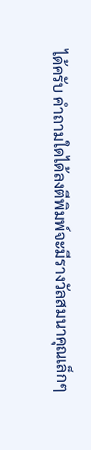ได้ครับ คำถามใดได้ลงตีพิมพ์จะมีรางวัลสมนาคุณเล็กๆ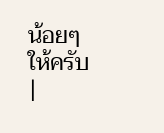น้อยๆ
ให้ครับ
|